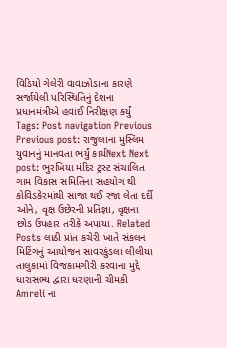વિડિયો ગેલેરી વાવાઝોડાના કારણે સર્જાયેલી પરિસ્થિતિનું દેશના પ્રધાનમંત્રીએ હવાઈ નિરીક્ષણ કર્યું Tags: Post navigation Previous Previous post: રાજુલાના મુસ્લિમ યુવાનનું માનવતા ભર્યું કાર્યNext Next post: ભુરખિયા મંદિર ટ્રસ્ટ સંચાલિત ગામ વિકાસ સમિતિના સહયોગ થી કોવિડકેરમાંથી સાજા થઈ રજા લેતા દર્દી ઓને, વૃક્ષ ઉછેરની પ્રતિજ્ઞા, વૃક્ષના છોડ ઉપહાર તરીકે અપાયા. Related Posts લાઠી પ્રાંત કચેરી ખાતે સંકલન મિટિંગનું આયોજન સાવરકુંડલા લીલીયા તાલુકામાં વિજકામગીરી કરવાના મુદ્દે ધારાસભ્ય દ્વારા ધરણાની ચીમકી Amreli ના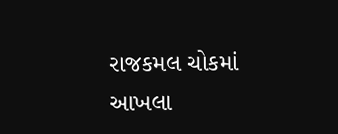રાજકમલ ચોકમાં આખલા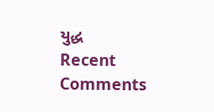યુદ્ધ
Recent Comments